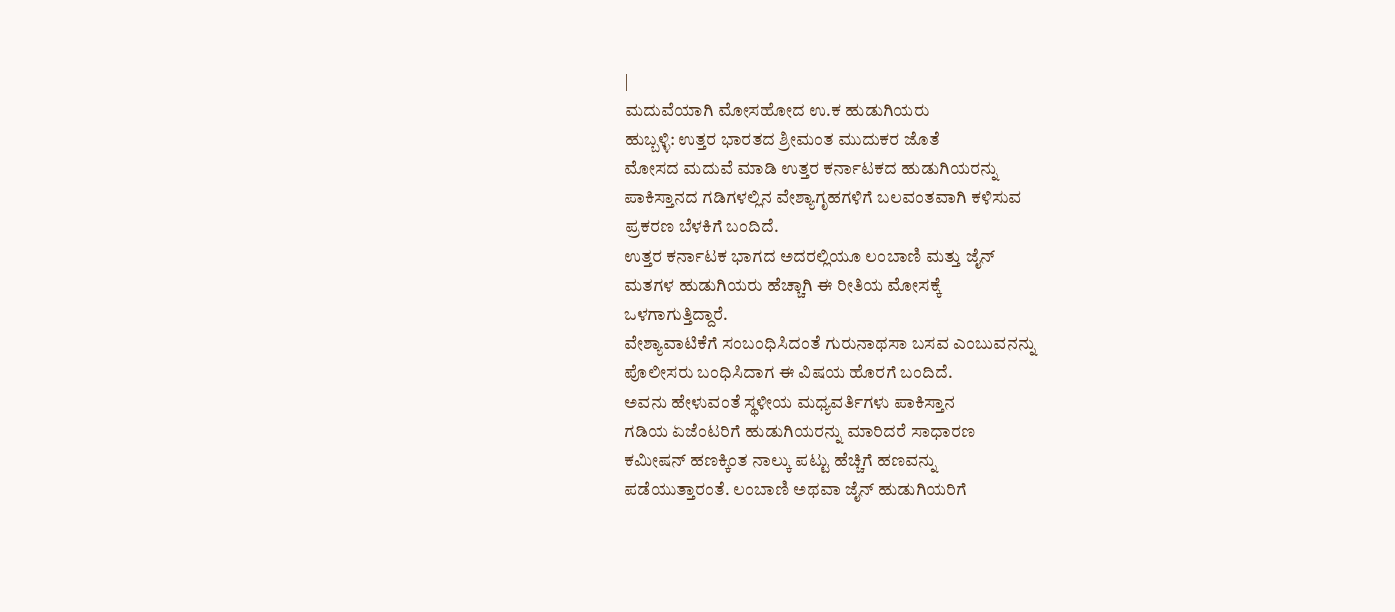|
ಮದುವೆಯಾಗಿ ಮೋಸಹೋದ ಉ.ಕ ಹುಡುಗಿಯರು
ಹುಬ್ಬಳ್ಳಿ: ಉತ್ತರ ಭಾರತದ ಶ್ರೀಮಂತ ಮುದುಕರ ಜೊತೆ
ಮೋಸದ ಮದುವೆ ಮಾಡಿ ಉತ್ತರ ಕರ್ನಾಟಕದ ಹುಡುಗಿಯರನ್ನು
ಪಾಕಿಸ್ತಾನದ ಗಡಿಗಳಲ್ಲಿನ ವೇಶ್ಯಾಗೃಹಗಳಿಗೆ ಬಲವಂತವಾಗಿ ಕಳಿಸುವ
ಪ್ರಕರಣ ಬೆಳಕಿಗೆ ಬಂದಿದೆ.
ಉತ್ತರ ಕರ್ನಾಟಕ ಭಾಗದ ಅದರಲ್ಲಿಯೂ ಲಂಬಾಣಿ ಮತ್ತು ಜೈನ್
ಮತಗಳ ಹುಡುಗಿಯರು ಹೆಚ್ಚಾಗಿ ಈ ರೀತಿಯ ಮೋಸಕ್ಕೆ
ಒಳಗಾಗುತ್ತಿದ್ದಾರೆ.
ವೇಶ್ಯಾವಾಟಿಕೆಗೆ ಸಂಬಂಧಿಸಿದಂತೆ ಗುರುನಾಥಸಾ ಬಸವ ಎಂಬುವನನ್ನು
ಪೊಲೀಸರು ಬಂಧಿಸಿದಾಗ ಈ ವಿಷಯ ಹೊರಗೆ ಬಂದಿದೆ.
ಅವನು ಹೇಳುವಂತೆ ಸ್ಥಳೀಯ ಮಧ್ಯವರ್ತಿಗಳು ಪಾಕಿಸ್ತಾನ
ಗಡಿಯ ಏಜೆಂಟರಿಗೆ ಹುಡುಗಿಯರನ್ನು ಮಾರಿದರೆ ಸಾಧಾರಣ
ಕಮೀಷನ್ ಹಣಕ್ಕಿಂತ ನಾಲ್ಕು ಪಟ್ಟು ಹೆಚ್ಚಿಗೆ ಹಣವನ್ನು
ಪಡೆಯುತ್ತಾರಂತೆ. ಲಂಬಾಣಿ ಅಥವಾ ಜೈನ್ ಹುಡುಗಿಯರಿಗೆ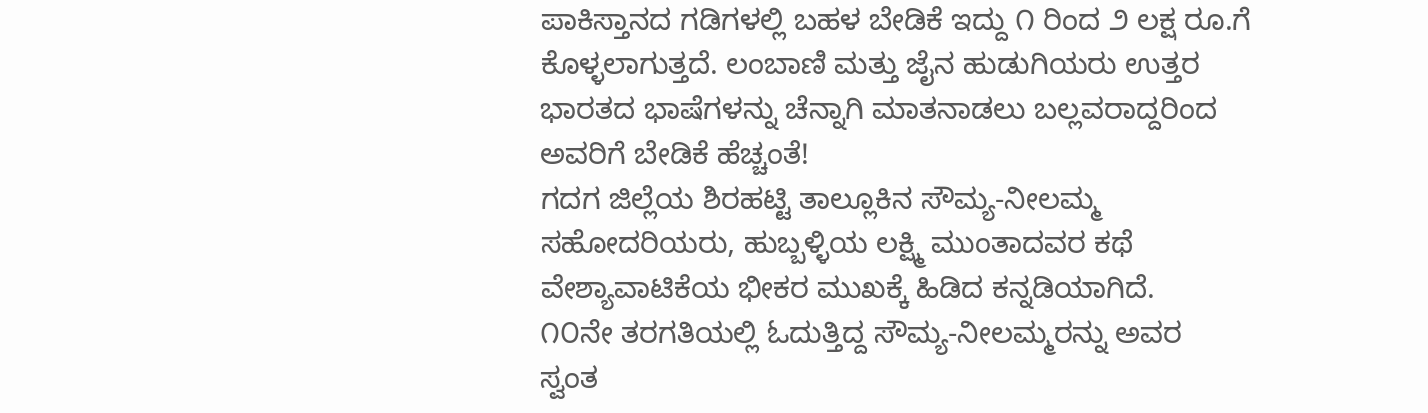ಪಾಕಿಸ್ತಾನದ ಗಡಿಗಳಲ್ಲಿ ಬಹಳ ಬೇಡಿಕೆ ಇದ್ದು ೧ ರಿಂದ ೨ ಲಕ್ಷ ರೂ.ಗೆ
ಕೊಳ್ಳಲಾಗುತ್ತದೆ. ಲಂಬಾಣಿ ಮತ್ತು ಜೈನ ಹುಡುಗಿಯರು ಉತ್ತರ
ಭಾರತದ ಭಾಷೆಗಳನ್ನು ಚೆನ್ನಾಗಿ ಮಾತನಾಡಲು ಬಲ್ಲವರಾದ್ದರಿಂದ
ಅವರಿಗೆ ಬೇಡಿಕೆ ಹೆಚ್ಚಂತೆ!
ಗದಗ ಜಿಲ್ಲೆಯ ಶಿರಹಟ್ಟಿ ತಾಲ್ಲೂಕಿನ ಸೌಮ್ಯ-ನೀಲಮ್ಮ
ಸಹೋದರಿಯರು, ಹುಬ್ಬಳ್ಳಿಯ ಲಕ್ಷ್ಮಿ ಮುಂತಾದವರ ಕಥೆ
ವೇಶ್ಯಾವಾಟಿಕೆಯ ಭೀಕರ ಮುಖಕ್ಕೆ ಹಿಡಿದ ಕನ್ನಡಿಯಾಗಿದೆ.
೧೦ನೇ ತರಗತಿಯಲ್ಲಿ ಓದುತ್ತಿದ್ದ ಸೌಮ್ಯ-ನೀಲಮ್ಮರನ್ನು ಅವರ
ಸ್ವಂತ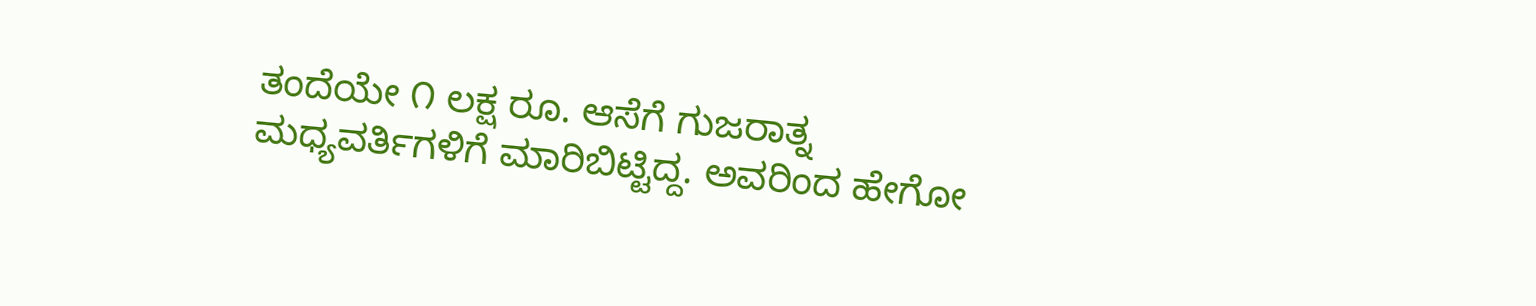ತಂದೆಯೇ ೧ ಲಕ್ಷ ರೂ. ಆಸೆಗೆ ಗುಜರಾತ್ನ
ಮಧ್ಯವರ್ತಿಗಳಿಗೆ ಮಾರಿಬಿಟ್ಟಿದ್ದ. ಅವರಿಂದ ಹೇಗೋ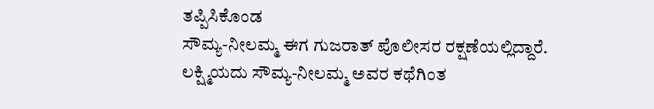ತಪ್ಪಿಸಿಕೊಂಡ
ಸೌಮ್ಯ-ನೀಲಮ್ಮ ಈಗ ಗುಜರಾತ್ ಪೊಲೀಸರ ರಕ್ಷಣೆಯಲ್ಲಿದ್ದಾರೆ.
ಲಕ್ಷ್ಮಿಯದು ಸೌಮ್ಯ-ನೀಲಮ್ಮ ಅವರ ಕಥೆಗಿಂತ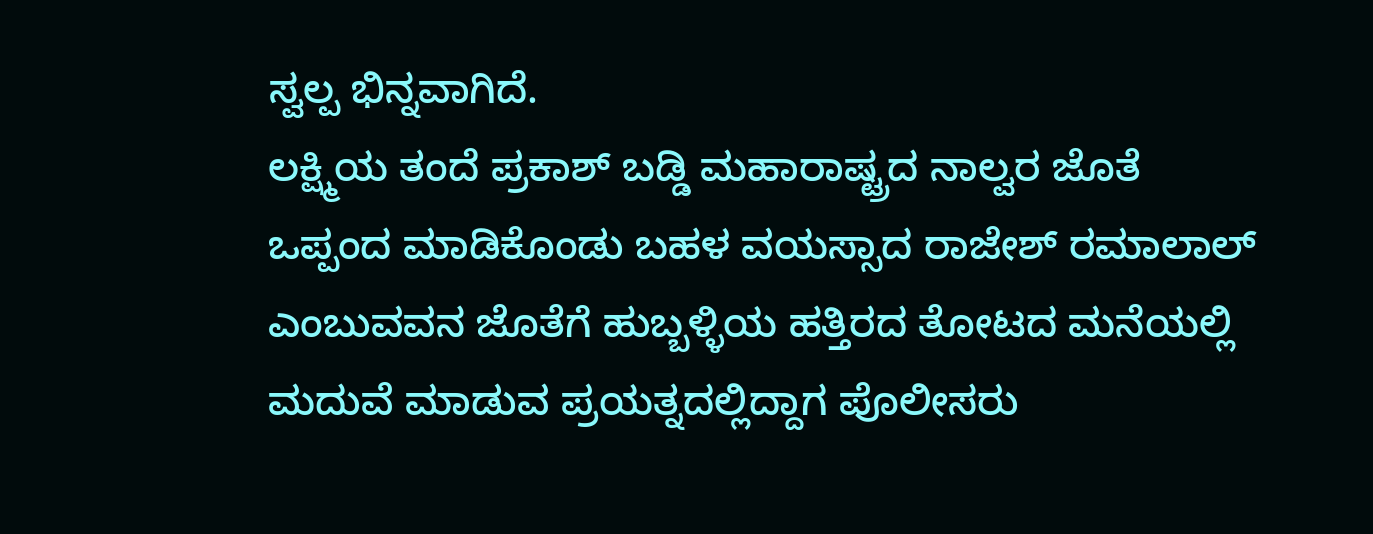ಸ್ವಲ್ಪ ಭಿನ್ನವಾಗಿದೆ.
ಲಕ್ಷ್ಮಿಯ ತಂದೆ ಪ್ರಕಾಶ್ ಬಡ್ಡಿ ಮಹಾರಾಷ್ಟ್ರದ ನಾಲ್ವರ ಜೊತೆ
ಒಪ್ಪಂದ ಮಾಡಿಕೊಂಡು ಬಹಳ ವಯಸ್ಸಾದ ರಾಜೇಶ್ ರಮಾಲಾಲ್
ಎಂಬುವವನ ಜೊತೆಗೆ ಹುಬ್ಬಳ್ಳಿಯ ಹತ್ತಿರದ ತೋಟದ ಮನೆಯಲ್ಲಿ
ಮದುವೆ ಮಾಡುವ ಪ್ರಯತ್ನದಲ್ಲಿದ್ದಾಗ ಪೊಲೀಸರು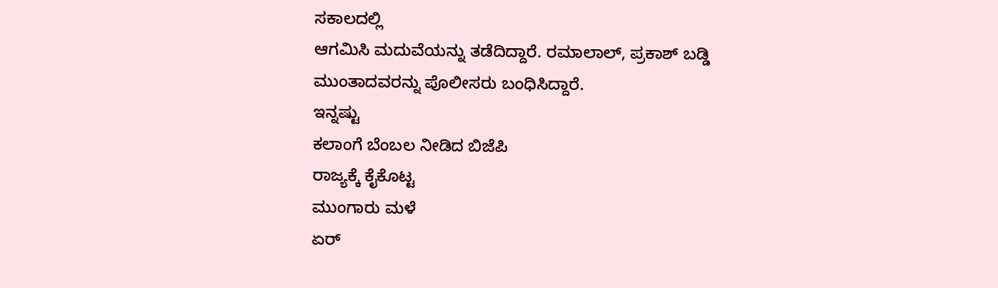ಸಕಾಲದಲ್ಲಿ
ಆಗಮಿಸಿ ಮದುವೆಯನ್ನು ತಡೆದಿದ್ದಾರೆ. ರಮಾಲಾಲ್, ಪ್ರಕಾಶ್ ಬಡ್ಡಿ
ಮುಂತಾದವರನ್ನು ಪೊಲೀಸರು ಬಂಧಿಸಿದ್ದಾರೆ.
ಇನ್ನಷ್ಟು
ಕಲಾಂಗೆ ಬೆಂಬಲ ನೀಡಿದ ಬಿಜೆಪಿ
ರಾಜ್ಯಕ್ಕೆ ಕೈಕೊಟ್ಟ
ಮುಂಗಾರು ಮಳೆ
ಏರ್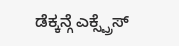ಡೆಕ್ಕನ್ಗೆ ಎಕ್ಸ್ಪ್ರೆಸ್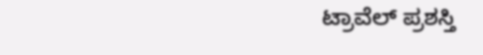ಟ್ರಾವೆಲ್ ಪ್ರಶಸ್ತಿ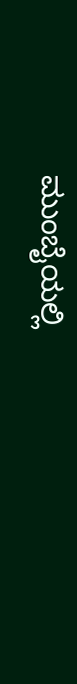ಮುಂಬೈಯಲ್ಲಿ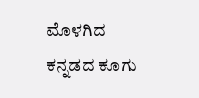ಮೊಳಗಿದ
ಕನ್ನಡದ ಕೂಗು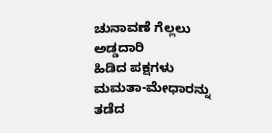ಚುನಾವಣೆ ಗೆಲ್ಲಲು ಅಡ್ಡದಾರಿ
ಹಿಡಿದ ಪಕ್ಷಗಳು
ಮಮತಾ-ಮೇಧಾರನ್ನು
ತಡೆದ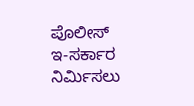ಪೊಲೀಸ್
ಇ-ಸರ್ಕಾರ ನಿರ್ಮಿಸಲು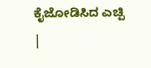ಕೈಜೋಡಿಸಿದ ಎಚ್ಪಿ
|